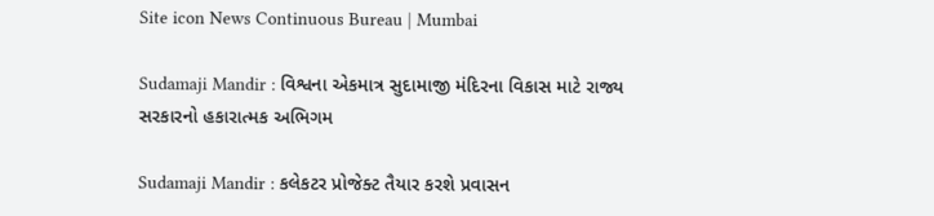Site icon News Continuous Bureau | Mumbai

Sudamaji Mandir : વિશ્વના એકમાત્ર સુદામાજી મંદિરના વિકાસ માટે રાજ્ય સરકારનો હકારાત્મક અભિગમ

Sudamaji Mandir : કલેકટર પ્રોજેક્ટ તૈયાર કરશે પ્રવાસન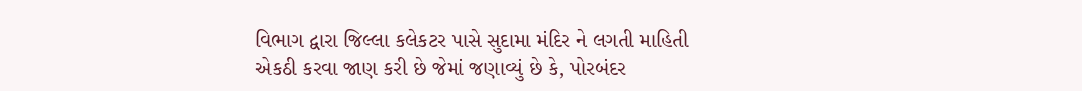વિભાગ દ્વારા જિલ્લા કલેકટર પાસે સુદામા મંદિર ને લગતી માહિતી એકઠી કરવા જાણ કરી છે જેમાં જણાવ્યું છે કે, પોરબંદર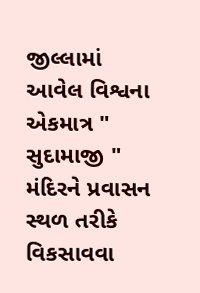જીલ્લામાં આવેલ વિશ્વના એકમાત્ર " સુદામાજી " મંદિરને પ્રવાસન સ્થળ તરીકે વિકસાવવા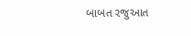બાબત રજુઆત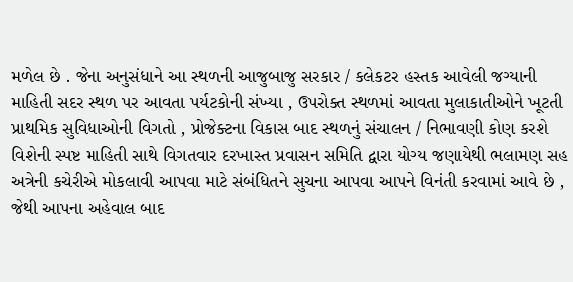મળેલ છે . જેના અનુસંધાને આ સ્થળની આજુબાજુ સરકાર / કલેકટર હસ્તક આવેલી જગ્યાની માહિતી સદર સ્થળ પર આવતા પર્યટકોની સંખ્યા , ઉપરોક્ત સ્થળમાં આવતા મુલાકાતીઓને ખૂટતી પ્રાથમિક સુવિધાઓની વિગતો , પ્રોજેક્ટના વિકાસ બાદ સ્થળનું સંચાલન / નિભાવણી કોણ કરશે વિશેની સ્પષ્ટ માહિતી સાથે વિગતવાર દરખાસ્ત પ્રવાસન સમિતિ દ્વારા યોગ્ય જણાયેથી ભલામણ સહ અત્રેની કચેરીએ મોકલાવી આપવા માટે સંબંધિતને સુચના આપવા આપને વિનંતી કરવામાં આવે છે , જેથી આપના અહેવાલ બાદ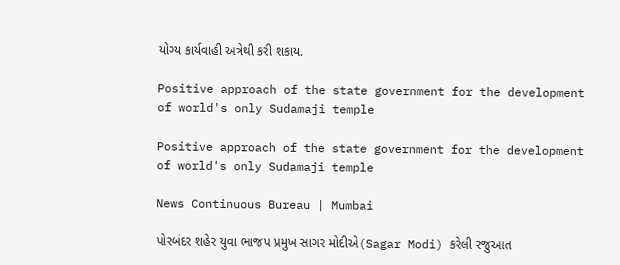યોગ્ય કાર્યવાહી અત્રેથી કરી શકાય.

Positive approach of the state government for the development of world's only Sudamaji temple

Positive approach of the state government for the development of world's only Sudamaji temple

News Continuous Bureau | Mumbai

પોરબંદર શહેર યુવા ભાજપ પ્રમુખ સાગર મોદીએ(Sagar Modi) કરેલી રજુઆત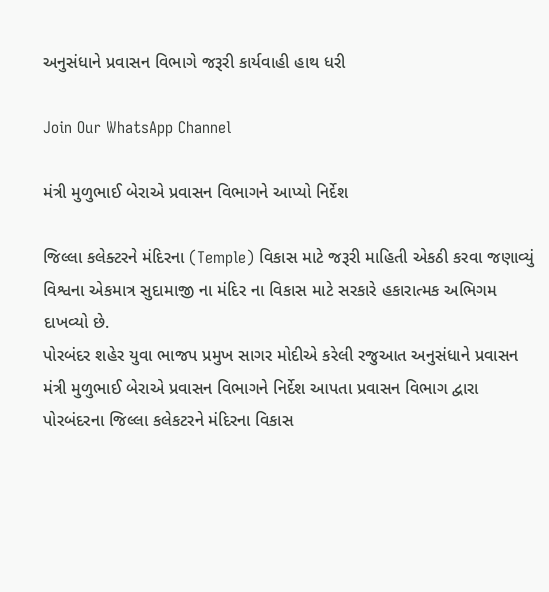અનુસંધાને પ્રવાસન વિભાગે જરૂરી કાર્યવાહી હાથ ધરી

Join Our WhatsApp Channel

મંત્રી મુળુભાઈ બેરાએ પ્રવાસન વિભાગને આપ્યો નિર્દેશ

જિલ્લા કલેક્ટરને મંદિરના (Temple) વિકાસ માટે જરૂરી માહિતી એકઠી કરવા જણાવ્યું
વિશ્વના એકમાત્ર સુદામાજી ના મંદિર ના વિકાસ માટે સરકારે હકારાત્મક અભિગમ દાખવ્યો છે.
પોરબંદર શહેર યુવા ભાજપ પ્રમુખ સાગર મોદીએ કરેલી રજુઆત અનુસંધાને પ્રવાસન મંત્રી મુળુભાઈ બેરાએ પ્રવાસન વિભાગને નિર્દેશ આપતા પ્રવાસન વિભાગ દ્વારા  પોરબંદરના જિલ્લા કલેકટરને મંદિરના વિકાસ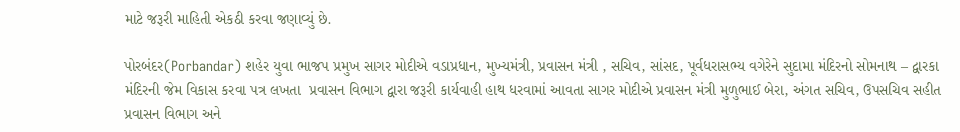માટે જરૂરી માહિતી એકઠી કરવા જણાવ્યું છે.

પોરબંદર(Porbandar) શહેર યુવા ભાજપ પ્રમુખ સાગર મોદીએ વડાપ્રધાન, મુખ્યમંત્રી, પ્રવાસન મંત્રી , સચિવ, સાંસદ, પૂર્વધરાસભ્ય વગેરેને સુદામા મંદિરનો સોમનાથ – દ્વારકા મંદિરની જેમ વિકાસ કરવા પત્ર લખતા  પ્રવાસન વિભાગ દ્વારા જરૂરી કાર્યવાહી હાથ ધરવામાં આવતા સાગર મોદીએ પ્રવાસન મંત્રી મુળુભાઈ બેરા, અંગત સચિવ, ઉપસચિવ સહીત પ્રવાસન વિભાગ અને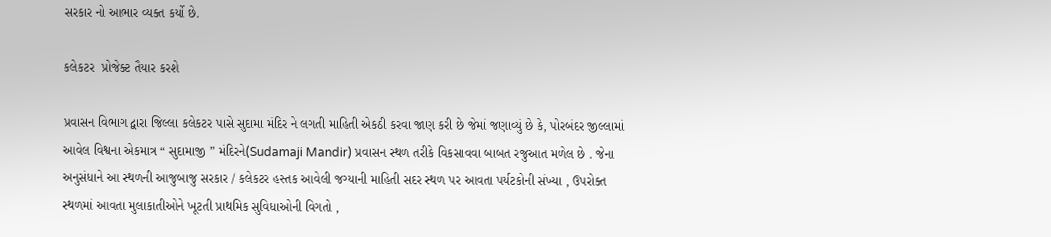સરકાર નો આભાર વ્યક્ત કર્યો છે.

કલેકટર  પ્રોજેક્ટ તૈયાર કરશે

પ્રવાસન વિભાગ દ્વારા જિલ્લા કલેકટર પાસે સુદામા મંદિર ને લગતી માહિતી એકઠી કરવા જાણ કરી છે જેમાં જણાવ્યું છે કે, પોરબંદર જીલ્લામાં આવેલ વિશ્વના એકમાત્ર “ સુદામાજી ” મંદિરને(Sudamaji Mandir) પ્રવાસન સ્થળ તરીકે વિકસાવવા બાબત રજુઆત મળેલ છે . જેના અનુસંધાને આ સ્થળની આજુબાજુ સરકાર / કલેકટર હસ્તક આવેલી જગ્યાની માહિતી સદર સ્થળ પર આવતા પર્યટકોની સંખ્યા , ઉપરોક્ત સ્થળમાં આવતા મુલાકાતીઓને ખૂટતી પ્રાથમિક સુવિધાઓની વિગતો ,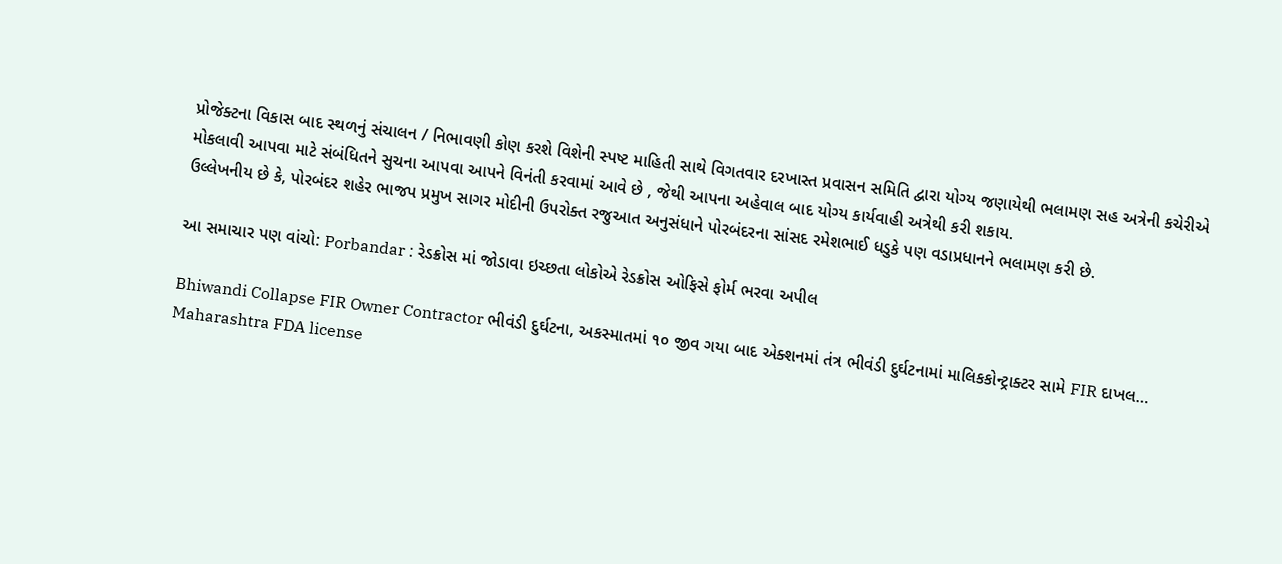પ્રોજેક્ટના વિકાસ બાદ સ્થળનું સંચાલન / નિભાવણી કોણ કરશે વિશેની સ્પષ્ટ માહિતી સાથે વિગતવાર દરખાસ્ત પ્રવાસન સમિતિ દ્વારા યોગ્ય જણાયેથી ભલામણ સહ અત્રેની કચેરીએ મોકલાવી આપવા માટે સંબંધિતને સુચના આપવા આપને વિનંતી કરવામાં આવે છે , જેથી આપના અહેવાલ બાદ યોગ્ય કાર્યવાહી અત્રેથી કરી શકાય.
ઉલ્લેખનીય છે કે, પોરબંદર શહેર ભાજપ પ્રમુખ સાગર મોદીની ઉપરોક્ત રજુઆત અનુસંધાને પોરબંદરના સાંસદ રમેશભાઈ ધડુકે પણ વડાપ્રધાનને ભલામણ કરી છે.

આ સમાચાર પણ વાંચો: Porbandar : રેડક્રોસ માં જોડાવા ઇચ્છતા લોકોએ રેડક્રોસ ઓફિસે ફોર્મ ભરવા અપીલ

Bhiwandi Collapse FIR Owner Contractor ભીવંડી દુર્ઘટના, અકસ્માતમાં ૧૦ જીવ ગયા બાદ એક્શનમાં તંત્ર ભીવંડી દુર્ઘટનામાં માલિકકોન્ટ્રાક્ટર સામે FIR દાખલ…
Maharashtra FDA license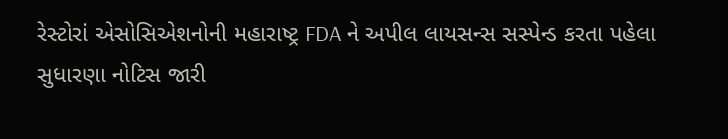રેસ્ટોરાં એસોસિએશનોની મહારાષ્ટ્ર FDA ને અપીલ લાયસન્સ સસ્પેન્ડ કરતા પહેલા સુધારણા નોટિસ જારી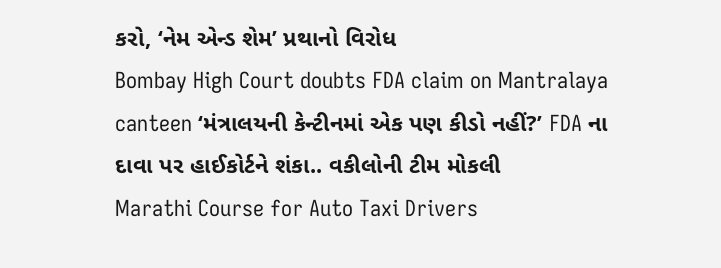કરો, ‘નેમ એન્ડ શેમ’ પ્રથાનો વિરોધ
Bombay High Court doubts FDA claim on Mantralaya canteen ‘મંત્રાલયની કેન્ટીનમાં એક પણ કીડો નહીં?’ FDA ના દાવા પર હાઈકોર્ટને શંકા.. વકીલોની ટીમ મોકલી
Marathi Course for Auto Taxi Drivers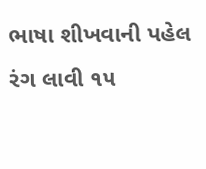ભાષા શીખવાની પહેલ રંગ લાવી ૧૫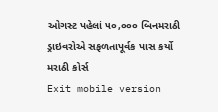ઓગસ્ટ પહેલાં ૫૦,૦૦૦ બિનમરાઠી ડ્રાઇવરોએ સફળતાપૂર્વક પાસ કર્યો મરાઠી કોર્સ
Exit mobile version